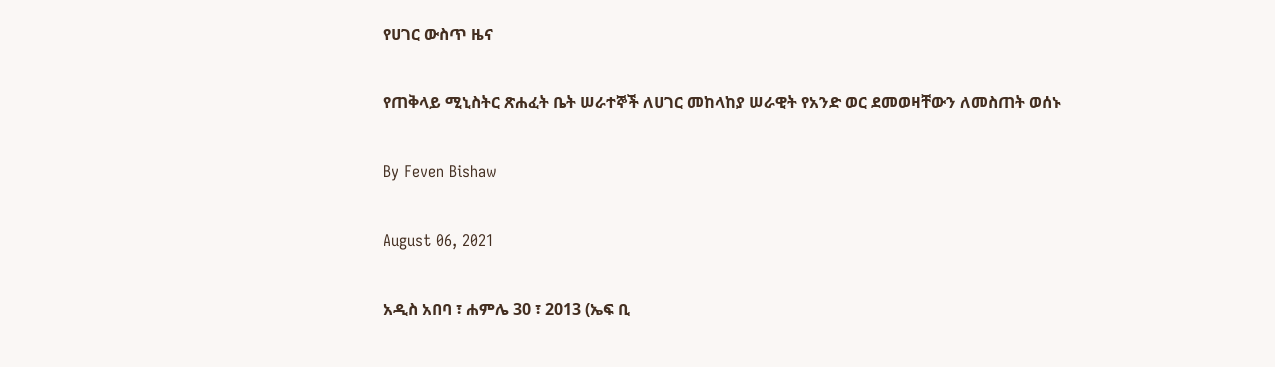የሀገር ውስጥ ዜና

የጠቅላይ ሚኒስትር ጽሐፈት ቤት ሠራተኞች ለሀገር መከላከያ ሠራዊት የአንድ ወር ደመወዛቸውን ለመስጠት ወሰኑ

By Feven Bishaw

August 06, 2021

አዲስ አበባ ፣ ሐምሌ 30 ፣ 2013 (ኤፍ ቢ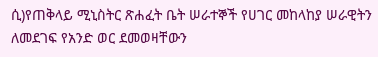ሲ)የጠቅላይ ሚኒስትር ጽሐፈት ቤት ሠራተኞች የሀገር መከላከያ ሠራዊትን ለመደገፍ የአንድ ወር ደመወዛቸውን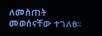ለመስጠት መወሰናቸው ተገለፀ፡፡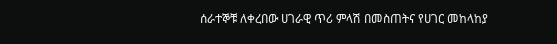ሰራተኞቹ ለቀረበው ሀገራዊ ጥሪ ምላሽ በመስጠትና የሀገር መከላከያ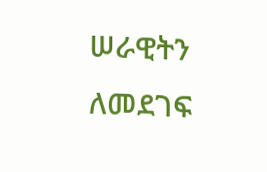ሠራዊትን ለመደገፍ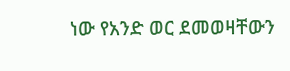ነው የአንድ ወር ደመወዛቸውን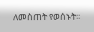ለመስጠት የወሰኑት፡፡